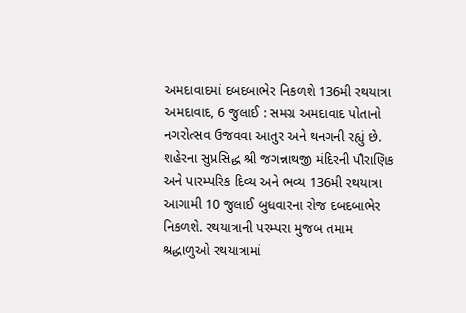અમદાવાદમાં દબદબાભેર નિકળશે 136મી રથયાત્રા
અમદાવાદ, 6 જુલાઈ : સમગ્ર અમદાવાદ પોતાનો નગરોત્સવ ઉજવવા આતુર અને થનગની રહ્યું છે. શહેરના સુપ્રસિદ્ધ શ્રી જગન્નાથજી મંદિરની પૌરાણિક અને પારમ્પરિક દિવ્ય અને ભવ્ય 136મી રથયાત્રા આગામી 10 જુલાઈ બુધવારના રોજ દબદબાભેર નિકળશે. રથયાત્રાની પરમ્પરા મુજબ તમામ શ્રદ્ધાળુઓ રથયાત્રામાં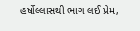હર્ષોલ્લાસથી ભાગ લઈ પ્રેમ,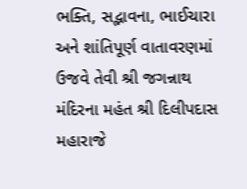ભક્તિ, સદ્ભાવના, ભાઈચારા અને શાંતિપૂર્ણ વાતાવરણમાં ઉજવે તેવી શ્રી જગન્નાથ મંદિરના મહંત શ્રી દિલીપદાસ મહારાજે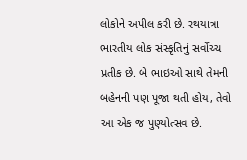લોકોને અપીલ કરી છે. રથયાત્રા ભારતીય લોક સંસ્કૃતિનું સર્વોચ્ચ પ્રતીક છે. બે ભાઇઓ સાથે તેમની બહેનની પણ પૂજા થતી હોય, તેવો આ એક જ પુણ્યોત્સવ છે.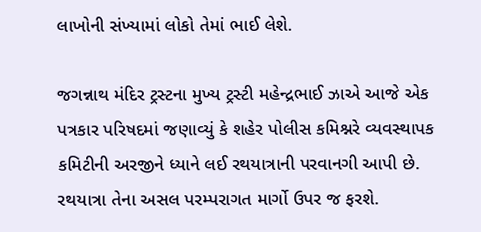લાખોની સંખ્યામાં લોકો તેમાં ભાઈ લેશે.

જગન્નાથ મંદિર ટ્રસ્ટના મુખ્ય ટ્રસ્ટી મહેન્દ્રભાઈ ઝાએ આજે એક પત્રકાર પરિષદમાં જણાવ્યું કે શહેર પોલીસ કમિશ્નરે વ્યવસ્થાપક કમિટીની અરજીને ધ્યાને લઈ રથયાત્રાની પરવાનગી આપી છે. રથયાત્રા તેના અસલ પરમ્પરાગત માર્ગો ઉપર જ ફરશે.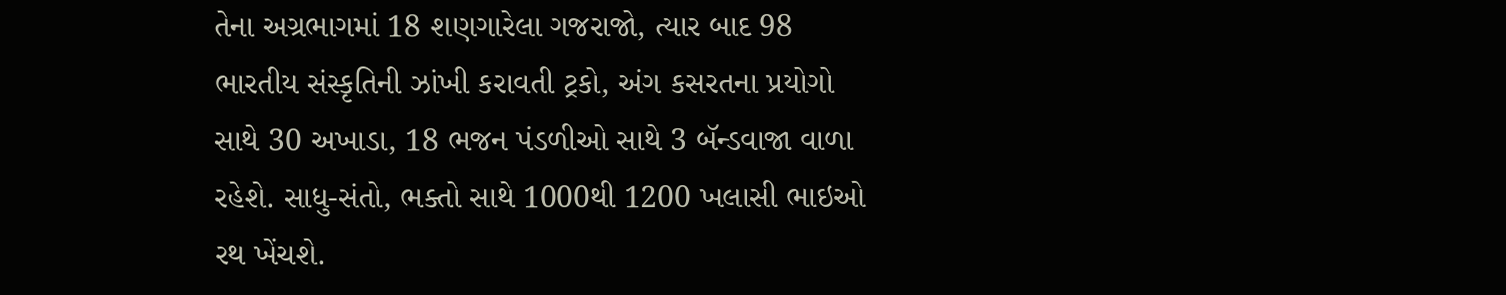તેના અગ્રભાગમાં 18 શણગારેલા ગજરાજો, ત્યાર બાદ 98 ભારતીય સંસ્કૃતિની ઝાંખી કરાવતી ટ્રકો, અંગ કસરતના પ્રયોગો સાથે 30 અખાડા, 18 ભજન પંડળીઓ સાથે 3 બૅન્ડવાજા વાળા રહેશે. સાધુ-સંતો, ભક્તો સાથે 1000થી 1200 ખલાસી ભાઇઓ રથ ખેંચશે.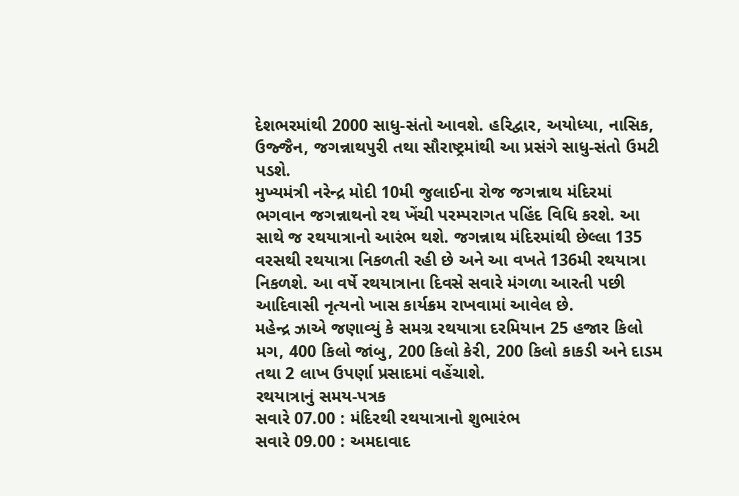દેશભરમાંથી 2000 સાધુ-સંતો આવશે. હરિદ્વાર, અયોધ્યા, નાસિક, ઉજ્જૈન, જગન્નાથપુરી તથા સૌરાષ્ટ્રમાંથી આ પ્રસંગે સાધુ-સંતો ઉમટી પડશે.
મુખ્યમંત્રી નરેન્દ્ર મોદી 10મી જુલાઈના રોજ જગન્નાથ મંદિરમાં ભગવાન જગન્નાથનો રથ ખેંચી પરમ્પરાગત પહિંદ વિધિ કરશે. આ સાથે જ રથયાત્રાનો આરંભ થશે. જગન્નાથ મંદિરમાંથી છેલ્લા 135 વરસથી રથયાત્રા નિકળતી રહી છે અને આ વખતે 136મી રથયાત્રા નિકળશે. આ વર્ષે રથયાત્રાના દિવસે સવારે મંગળા આરતી પછી આદિવાસી નૃત્યનો ખાસ કાર્યક્રમ રાખવામાં આવેલ છે.
મહેન્દ્ર ઝાએ જણાવ્યું કે સમગ્ર રથયાત્રા દરમિયાન 25 હજાર કિલો મગ, 400 કિલો જાંબુ, 200 કિલો કેરી, 200 કિલો કાકડી અને દાડમ તથા 2 લાખ ઉપર્ણા પ્રસાદમાં વહેંચાશે.
રથયાત્રાનું સમય-પત્રક
સવારે 07.00 : મંદિરથી રથયાત્રાનો શુભારંભ
સવારે 09.00 : અમદાવાદ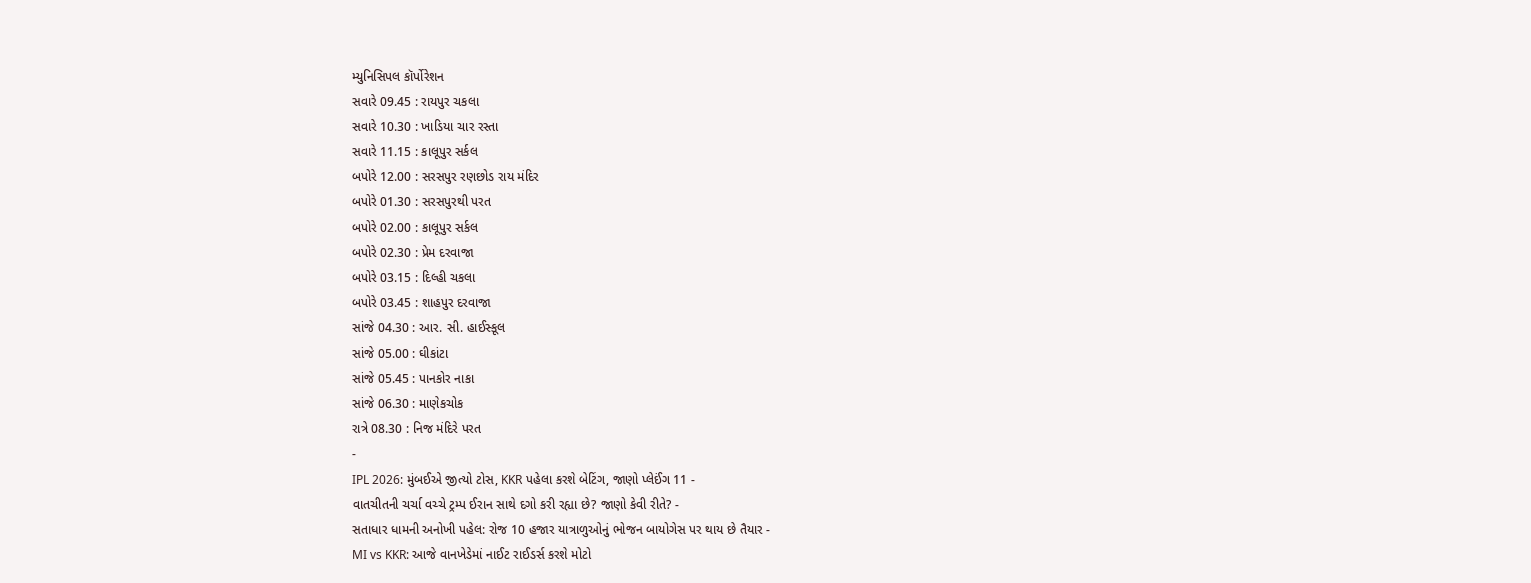મ્યુનિસિપલ કૉર્પોરેશન
સવારે 09.45 : રાયપુર ચકલા
સવારે 10.30 : ખાડિયા ચાર રસ્તા
સવારે 11.15 : કાલૂપુર સર્કલ
બપોરે 12.00 : સરસપુર રણછોડ રાય મંદિર
બપોરે 01.30 : સરસપુરથી પરત
બપોરે 02.00 : કાલૂપુર સર્કલ
બપોરે 02.30 : પ્રેમ દરવાજા
બપોરે 03.15 : દિલ્હી ચકલા
બપોરે 03.45 : શાહપુર દરવાજા
સાંજે 04.30 : આર. સી. હાઈસ્કૂલ
સાંજે 05.00 : ઘીકાંટા
સાંજે 05.45 : પાનકોર નાકા
સાંજે 06.30 : માણેકચોક
રાત્રે 08.30 : નિજ મંદિરે પરત
-
IPL 2026: મુંબઈએ જીત્યો ટોસ, KKR પહેલા કરશે બેટિંગ, જાણો પ્લેઈંગ 11 -
વાતચીતની ચર્ચા વચ્ચે ટ્રમ્પ ઈરાન સાથે દગો કરી રહ્યા છે? જાણો કેવી રીતે? -
સતાધાર ધામની અનોખી પહેલ: રોજ 10 હજાર યાત્રાળુઓનું ભોજન બાયોગેસ પર થાય છે તૈયાર -
MI vs KKR: આજે વાનખેડેમાં નાઈટ રાઈડર્સ કરશે મોટો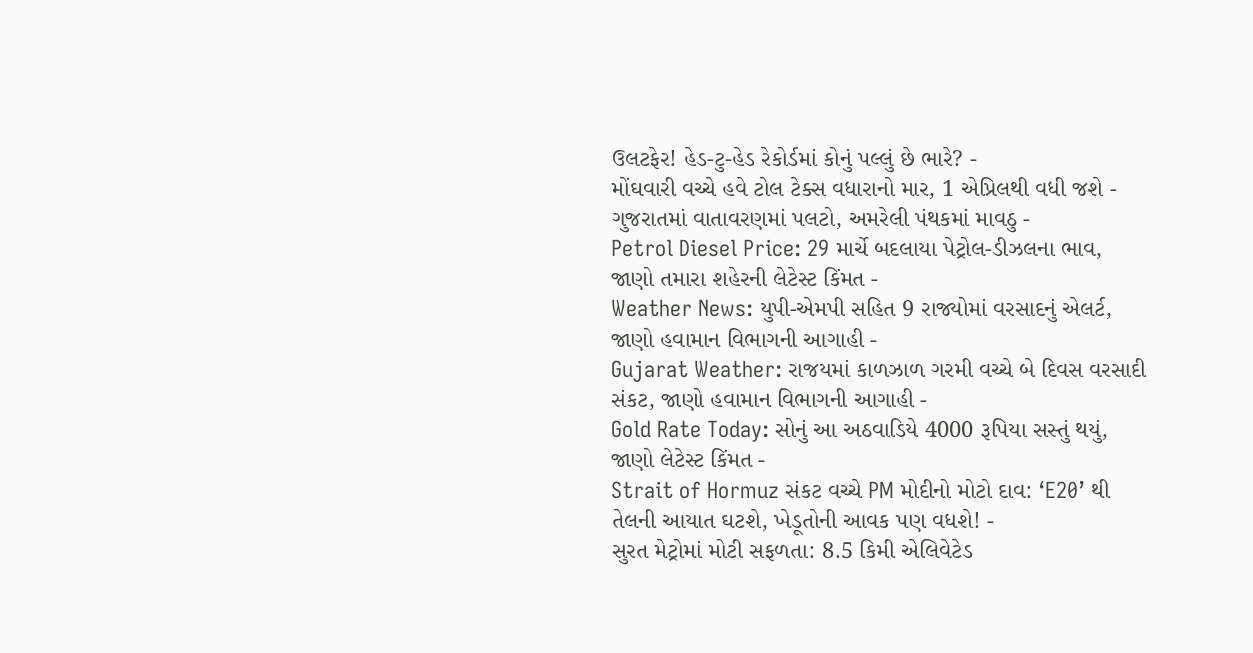ઉલટફેર! હેડ-ટુ-હેડ રેકોર્ડમાં કોનું પલ્લું છે ભારે? -
મોંઘવારી વચ્ચે હવે ટોલ ટેક્સ વધારાનો માર, 1 એપ્રિલથી વધી જશે -
ગુજરાતમાં વાતાવરણમાં પલટો, અમરેલી પંથકમાં માવઠુ -
Petrol Diesel Price: 29 માર્ચે બદલાયા પેટ્રોલ-ડીઝલના ભાવ, જાણો તમારા શહેરની લેટેસ્ટ કિંમત -
Weather News: યુપી-એમપી સહિત 9 રાજ્યોમાં વરસાદનું એલર્ટ, જાણો હવામાન વિભાગની આગાહી -
Gujarat Weather: રાજયમાં કાળઝાળ ગરમી વચ્ચે બે દિવસ વરસાદી સંકટ, જાણો હવામાન વિભાગની આગાહી -
Gold Rate Today: સોનું આ અઠવાડિયે 4000 રૂપિયા સસ્તું થયું, જાણો લેટેસ્ટ કિંમત -
Strait of Hormuz સંકટ વચ્ચે PM મોદીનો મોટો દાવ: ‘E20’ થી તેલની આયાત ઘટશે, ખેડૂતોની આવક પણ વધશે! -
સુરત મેટ્રોમાં મોટી સફળતા: 8.5 કિમી એલિવેટેડ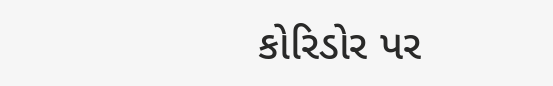કોરિડોર પર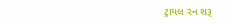ટ્રાયલ રન શરૂ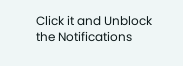Click it and Unblock the Notifications